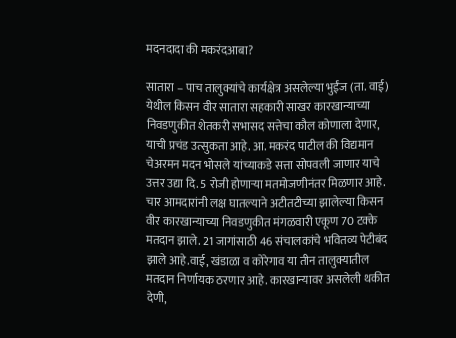मदनदादा की मकरंदआबा?

सातारा – पाच तालुक्यांचे कार्यक्षेत्र असलेल्या भुईंज (ता. वाई) येथील किसन वीर सातारा सहकारी साखर कारखान्याच्या निवडणुकीत शेतकरी सभासद सत्तेचा कौल कोणाला देणार, याची प्रचंड उत्सुकता आहे. आ. मकरंद पाटील की विद्यमान चेअरमन मदन भोसले यांच्याकडे सत्ता सोपवली जाणार याचे उत्तर उद्या दि. 5 रोजी होणाऱ्या मतमोजणीनंतर मिळणार आहे.
चार आमदारांनी लक्ष घातल्याने अटीतटीच्या झालेल्या किसन वीर कारखान्याच्या निवडणुकीत मंगळवारी एकूण 70 टक्के मतदान झाले. 21 जागांसाठी 46 संचालकांचे भवितव्य पेटीबंद झाले आहे.वाई, खंडाळा व कोरेगाव या तीन तालुक्यातील मतदान निर्णायक ठरणार आहे. कारखान्यावर असलेली थकीत देणी,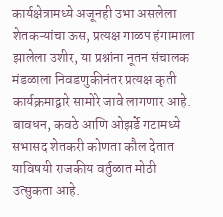कार्यक्षेत्रामध्ये अजूनही उभा असलेला शेतकऱ्यांचा ऊस, प्रत्यक्ष गाळप हंगामाला झालेला उशीर, या प्रश्नांना नूतन संचालक मंडळाला निवडणुकीनंतर प्रत्यक्ष कृती कार्यक्रमाद्वारे सामोरे जावे लागणार आहे. बावधन, कवठे आणि ओझर्डे गटामध्ये सभासद शेतकरी कोणता कौल देतात याविषयी राजकीय वर्तुळात मोठी उत्सुकता आहे.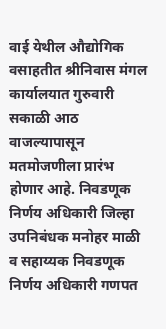वाई येथील औद्योगिक वसाहतीत श्रीनिवास मंगल कार्यालयात गुरुवारी सकाळी आठ वाजल्यापासून मतमोजणीला प्रारंभ होणार आहे. निवडणूक निर्णय अधिकारी जिल्हा उपनिबंधक मनोहर माळी व सहाय्यक निवडणूक निर्णय अधिकारी गणपत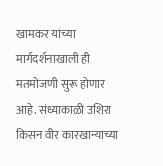खामकर यांच्या मार्गदर्शनाखाली ही मतमोजणी सुरू होणार आहे. संध्याकाळी उशिरा किसन वीर कारखान्याच्या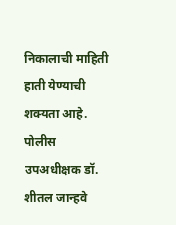निकालाची माहिती हाती येण्याची शक्यता आहे. पोलीस उपअधीक्षक डॉ. शीतल जान्हवे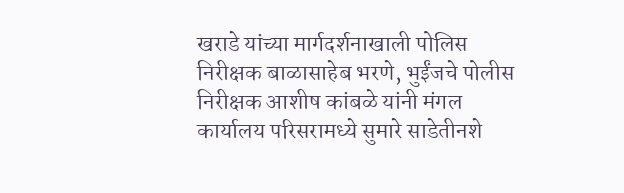खराडे यांच्या मार्गदर्शनाखाली पोलिस निरीक्षक बाळासाहेब भरणे, भुईंजचे पोलीस निरीक्षक आशीष कांबळे यांनी मंगल कार्यालय परिसरामध्ये सुमारे साडेतीनशे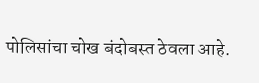पोलिसांचा चोख बंदोबस्त ठेवला आहे.